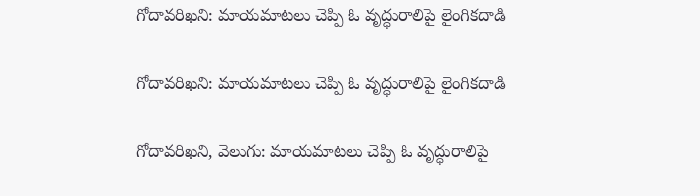గోదావరిఖని: మాయమాటలు చెప్పి ఓ వృద్ధురాలిపై లైంగికదాడి

గోదావరిఖని: మాయమాటలు చెప్పి ఓ వృద్ధురాలిపై లైంగికదాడి

గోదావరిఖని, వెలుగు: మాయమాటలు చెప్పి ఓ వృద్ధురాలిపై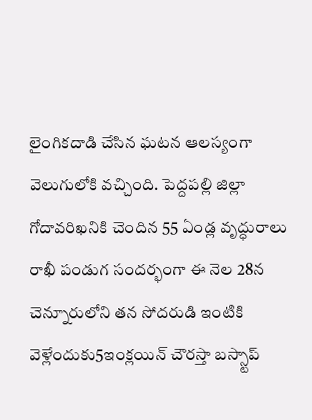లైంగికదాడి చేసిన ఘటన ఆలస్యంగా వెలుగులోకి వచ్చింది. పెద్దపల్లి జిల్లా గోదావరిఖనికి చెందిన 55 ఏండ్ల వృద్ధురాలు రాఖీ పండుగ సందర్భంగా ఈ నెల 28న  చెన్నూరులోని తన సోదరుడి ఇంటికి వెళ్లేందుకు5ఇంక్లయిన్ చౌరస్తా బస్స్టాప్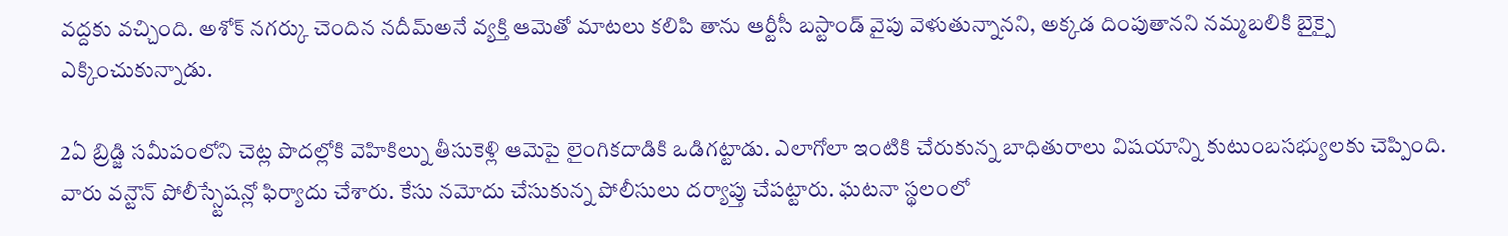వద్దకు వచ్చింది. అశోక్ నగర్కు చెందిన నదీమ్అనే వ్యక్తి ఆమెతో మాటలు కలిపి తాను ఆర్టీసీ బస్టాండ్ వైపు వెళుతున్నానని, అక్కడ దింపుతానని నమ్మబలికి బైక్పై ఎక్కించుకున్నాడు.

2ఏ బ్రిడ్జి సమీపంలోని చెట్ల పొదల్లోకి వెహికిల్ను తీసుకెళ్లి ఆమెపై లైంగికదాడికి ఒడిగట్టాడు. ఎలాగోలా ఇంటికి చేరుకున్న బాధితురాలు విషయాన్ని కుటుంబసభ్యులకు చెప్పింది. వారు వన్టౌన్ పోలీస్స్టేషన్లో ఫిర్యాదు చేశారు. కేసు నమోదు చేసుకున్న పోలీసులు దర్యాప్తు చేపట్టారు. ఘటనా స్థలంలో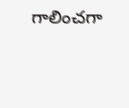గాలించగా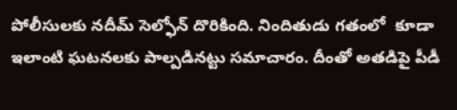పోలీసులకు నదీమ్ సెల్ఫోన్ దొరికింది. నిందితుడు గతంలో  కూడా ఇలాంటి ఘటనలకు పాల్పడినట్టు సమాచారం. దీంతో అతడిపై పీడీ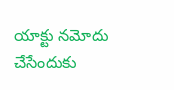యాక్టు నమోదు చేసేందుకు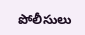పోలీసులు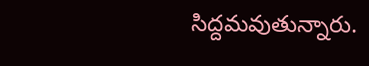సిద్దమవుతున్నారు.